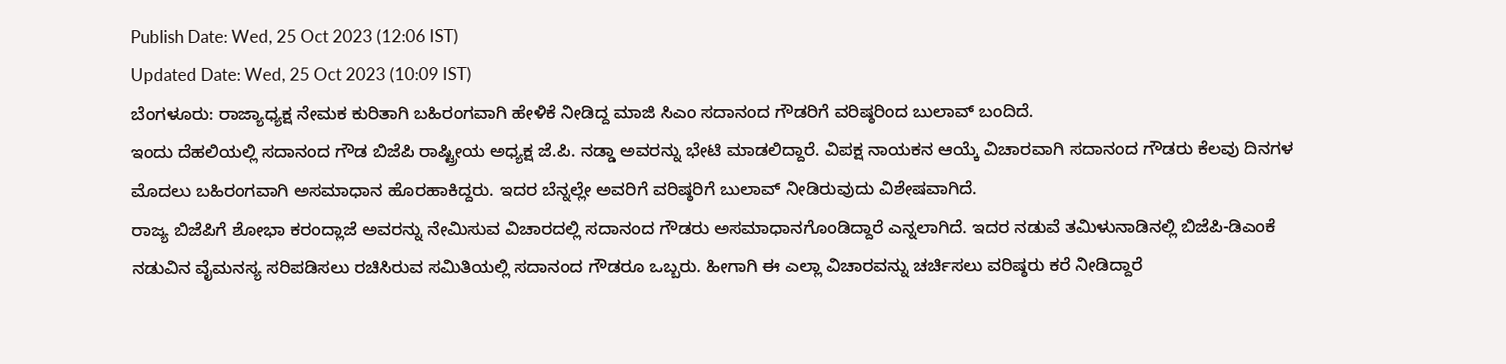Publish Date: Wed, 25 Oct 2023 (12:06 IST)
Updated Date: Wed, 25 Oct 2023 (10:09 IST)
ಬೆಂಗಳೂರು: ರಾಜ್ಯಾಧ್ಯಕ್ಷ ನೇಮಕ ಕುರಿತಾಗಿ ಬಹಿರಂಗವಾಗಿ ಹೇಳಿಕೆ ನೀಡಿದ್ದ ಮಾಜಿ ಸಿಎಂ ಸದಾನಂದ ಗೌಡರಿಗೆ ವರಿಷ್ಠರಿಂದ ಬುಲಾವ್ ಬಂದಿದೆ.
ಇಂದು ದೆಹಲಿಯಲ್ಲಿ ಸದಾನಂದ ಗೌಡ ಬಿಜೆಪಿ ರಾಷ್ಟ್ರೀಯ ಅಧ್ಯಕ್ಷ ಜೆ.ಪಿ. ನಡ್ಡಾ ಅವರನ್ನು ಭೇಟಿ ಮಾಡಲಿದ್ದಾರೆ. ವಿಪಕ್ಷ ನಾಯಕನ ಆಯ್ಕೆ ವಿಚಾರವಾಗಿ ಸದಾನಂದ ಗೌಡರು ಕೆಲವು ದಿನಗಳ ಮೊದಲು ಬಹಿರಂಗವಾಗಿ ಅಸಮಾಧಾನ ಹೊರಹಾಕಿದ್ದರು. ಇದರ ಬೆನ್ನಲ್ಲೇ ಅವರಿಗೆ ವರಿಷ್ಠರಿಗೆ ಬುಲಾವ್ ನೀಡಿರುವುದು ವಿಶೇಷವಾಗಿದೆ.
ರಾಜ್ಯ ಬಿಜೆಪಿಗೆ ಶೋಭಾ ಕರಂದ್ಲಾಜೆ ಅವರನ್ನು ನೇಮಿಸುವ ವಿಚಾರದಲ್ಲಿ ಸದಾನಂದ ಗೌಡರು ಅಸಮಾಧಾನಗೊಂಡಿದ್ದಾರೆ ಎನ್ನಲಾಗಿದೆ. ಇದರ ನಡುವೆ ತಮಿಳುನಾಡಿನಲ್ಲಿ ಬಿಜೆಪಿ-ಡಿಎಂಕೆ ನಡುವಿನ ವೈಮನಸ್ಯ ಸರಿಪಡಿಸಲು ರಚಿಸಿರುವ ಸಮಿತಿಯಲ್ಲಿ ಸದಾನಂದ ಗೌಡರೂ ಒಬ್ಬರು. ಹೀಗಾಗಿ ಈ ಎಲ್ಲಾ ವಿಚಾರವನ್ನು ಚರ್ಚಿಸಲು ವರಿಷ್ಠರು ಕರೆ ನೀಡಿದ್ದಾರೆ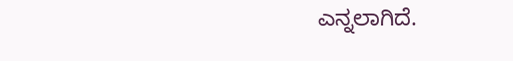ಎನ್ನಲಾಗಿದೆ.